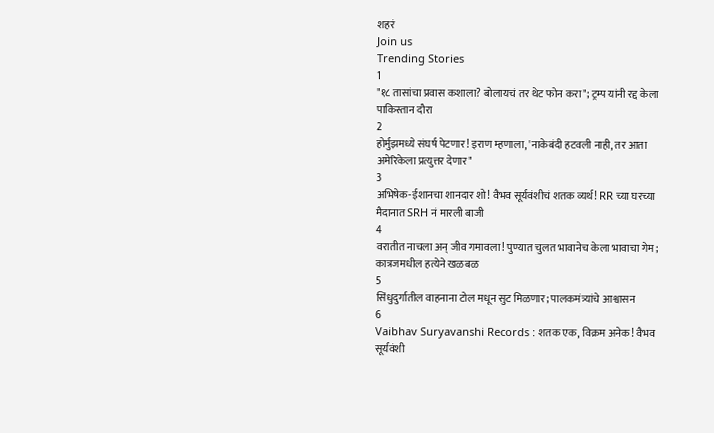शहरं
Join us
Trending Stories
1
"१८ तासांचा प्रवास कशाला? बोलायचं तर थेट फोन करा"; ट्रम्प यांनी रद्द केला पाकिस्तान दौरा
2
होर्मुझमध्ये संघर्ष पेटणार! इराण म्हणाला, 'नाकेबंदी हटवली नाही, तर आता अमेरिकेला प्रत्युत्तर देणार"
3
अभिषेक-ईशानचा शानदार शो! वैभव सूर्यवंशीचं शतक व्यर्थ! RR च्या घरच्या मैदानात SRH नं मारली बाजी
4
वरातीत नाचला अन् जीव गमावला! पुण्यात चुलत भावानेच केला भावाचा गेम; कात्रजमधील हत्येने खळबळ
5
सिंधुदुर्गातील वाहनाना टोल मधून सुट मिळणार; पालकमंत्र्यांचे आश्वासन
6
Vaibhav Suryavanshi Records : शतक एक, विक्रम अनेक! वैभव सूर्यवंशी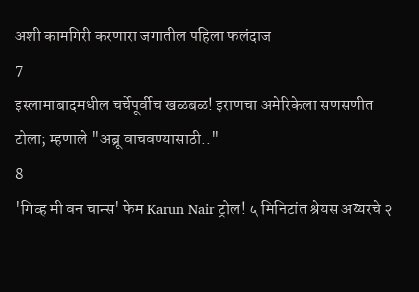अशी कामगिरी करणारा जगातील पहिला फलंदाज
7
इस्लामाबादमधील चर्चेपूर्वीच खळबळ! इराणचा अमेरिकेला सणसणीत टोला; म्हणाले "अब्रू वाचवण्यासाठी.."
8
'गिव्ह मी वन चान्स' फेम Karun Nair ट्रोल! ५ मिनिटांत श्रेयस अय्यरचे २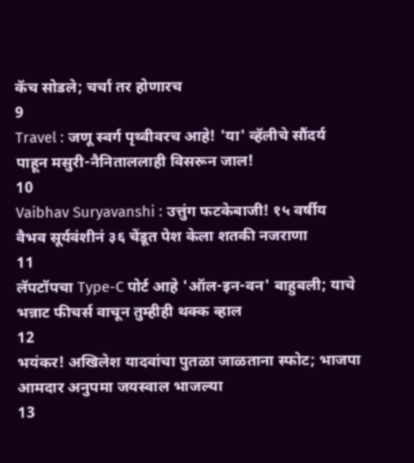कॅच सोडले; चर्चा तर होणारच
9
Travel : जणू स्वर्ग पृथ्वीवरच आहे! 'या' व्हॅलीचे सौंदर्य पाहून मसुरी-नैनिताललाही विसरून जाल!
10
Vaibhav Suryavanshi : उत्तुंग फटकेबाजी! १५ वर्षीय वैभव सूर्यवंशीनं ३६ चेंडूत पेश केला शतकी नजराणा
11
लॅपटॉपचा Type-C पोर्ट आहे 'ऑल-इन-वन' बाहुबली; याचे भन्नाट फीचर्स वाचून तुम्हीही थक्क व्हाल
12
भयंकर! अखिलेश यादवांचा पुतळा जाळताना स्फोट; भाजपा आमदार अनुपमा जयस्वाल भाजल्या
13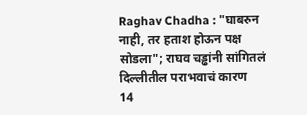Raghav Chadha : "घाबरुन नाही, तर हताश होऊन पक्ष सोडला"; राघव चड्ढांनी सांगितलं दिल्लीतील पराभवाचं कारण
14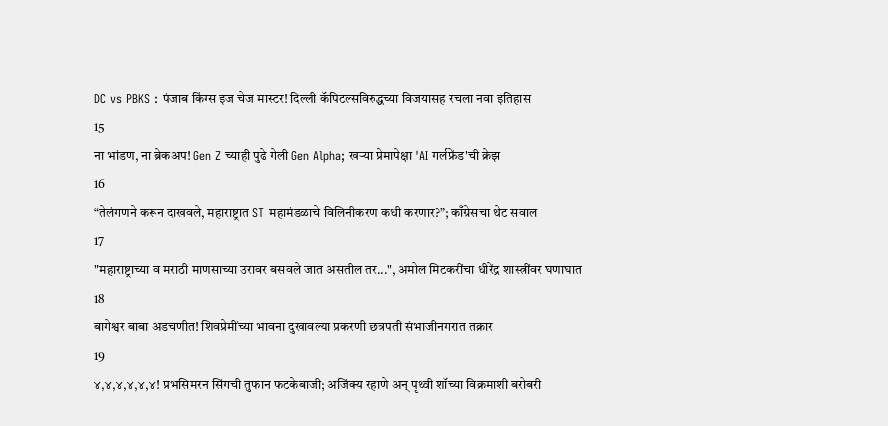DC vs PBKS : पंजाब किंग्स इज चेज मास्टर! दिल्ली कॅपिटल्सविरुद्धच्या विजयासह रचला नवा इतिहास
15
ना भांडण, ना ब्रेकअप! Gen Z च्याही पुढे गेली Gen Alpha; खऱ्या प्रेमापेक्षा 'AI गर्लफ्रेंड'ची क्रेझ
16
“तेलंगणने करून दाखवले, महाराष्ट्रात ST महामंडळाचे विलिनीकरण कधी करणार?”; काँग्रेसचा थेट सवाल
17
"महाराष्ट्राच्या व मराठी माणसाच्या उरावर बसवले जात असतील तर...", अमोल मिटकरींचा धीरेंद्र शास्त्रींवर घणाघात
18
बागेश्वर बाबा अडचणीत! शिवप्रेमींच्या भावना दुखावल्या प्रकरणी छत्रपती संभाजीनगरात तक्रार
19
४,४,४,४,४,४! प्रभसिमरन सिंगची तुफान फटकेबाजी; अजिंक्य रहाणे अन् पृथ्वी शॉच्या विक्रमाशी बरोबरी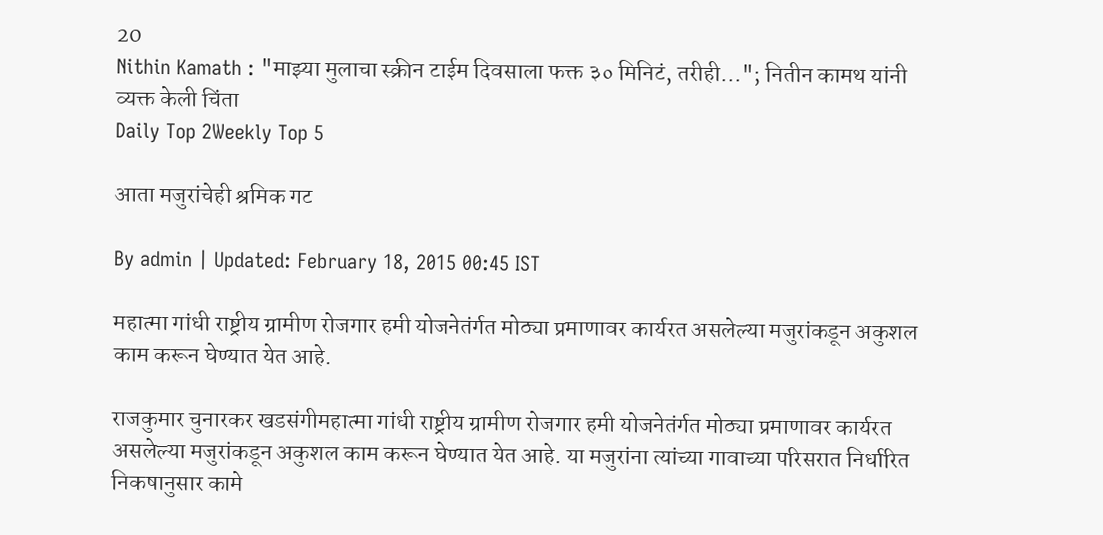20
Nithin Kamath : "माझ्या मुलाचा स्क्रीन टाईम दिवसाला फक्त ३० मिनिटं, तरीही..."; नितीन कामथ यांनी व्यक्त केली चिंता
Daily Top 2Weekly Top 5

आता मजुरांचेही श्रमिक गट

By admin | Updated: February 18, 2015 00:45 IST

महात्मा गांधी राष्ट्रीय ग्रामीण रोजगार हमी योजनेतंर्गत मोठ्या प्रमाणावर कार्यरत असलेल्या मजुरांकडून अकुशल काम करून घेण्यात येत आहे.

राजकुमार चुनारकर खडसंगीमहात्मा गांधी राष्ट्रीय ग्रामीण रोजगार हमी योजनेतंर्गत मोठ्या प्रमाणावर कार्यरत असलेल्या मजुरांकडून अकुशल काम करून घेण्यात येत आहे. या मजुरांना त्यांच्या गावाच्या परिसरात निर्धारित निकषानुसार कामे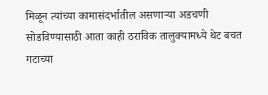मिळून त्यांच्या कामासंदर्भातील असणाऱ्या अडचणी सोडविण्यासाठी आता काही ठराविक तालुक्यामध्ये थेट बचत गटाच्या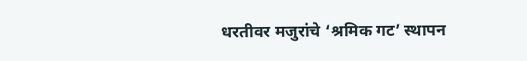धरतीवर मजुरांचे ‘श्रमिक गट’ स्थापन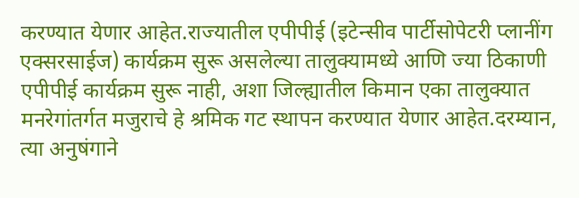करण्यात येणार आहेत.राज्यातील एपीपीई (इटेन्सीव पार्टीसोपेटरी प्लानींग एक्सरसाईज) कार्यक्रम सुरू असलेल्या तालुक्यामध्ये आणि ज्या ठिकाणी एपीपीई कार्यक्रम सुरू नाही, अशा जिल्ह्यातील किमान एका तालुक्यात मनरेगांतर्गत मजुराचे हे श्रमिक गट स्थापन करण्यात येणार आहेत.दरम्यान, त्या अनुषंगाने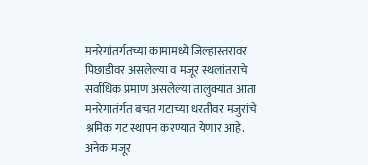मनरेगांतर्गतच्या कामामध्ये जिल्हास्तरावर पिछाडीवर असलेल्या व मजूर स्थलांतराचे सर्वाधिक प्रमाण असलेल्या तालुक्यात आता मनरेगातंर्गत बचत गटाच्या धरतीवर मजुरांचे श्रमिक गट स्थापन करण्यात येणार आहे. अनेक मजूर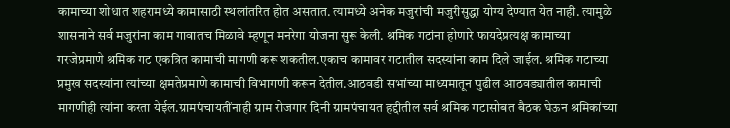कामाच्या शोधात शहरामध्ये कामासाठी स्थलांतरित होत असतात. त्यामध्ये अनेक मजुरांची मजुरीसुद्धा योग्य देण्यात येत नाही. त्यामुळे शासनाने सर्व मजुरांना काम गावातच मिळावे म्हणून मनरेगा योजना सुरू केली. श्रमिक गटांना होणारे फायदेप्रत्यक्ष कामाच्या गरजेप्रमाणे श्रमिक गट एकत्रित कामाची मागणी करू शकतील.एकाच कामावर गटातील सदस्यांना काम दिले जाईल. श्रमिक गटाच्या प्रमुख सदस्यांना त्यांच्या क्षमतेप्रमाणे कामाची विभागणी करून देतील.आठवडी सभांच्या माध्यमातून पुढील आठवड्यातील कामाची मागणीही त्यांना करता येईल.ग्रामपंचायतींनाही ग्राम रोजगार दिनी ग्रामपंचायत हद्दीतील सर्व श्रमिक गटासोबत बैठक घेऊन श्रमिकांच्या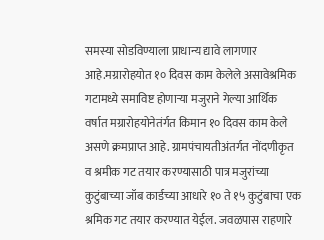समस्या सोडविण्याला प्राधान्य द्यावे लागणार आहे.मग्रारोहयोत १० दिवस काम केलेले असावेश्रमिक गटामध्ये समाविष्ट होणाऱ्या मजुराने गेल्या आर्थिक वर्षात मग्रारोहयोनेतंर्गत किमान १० दिवस काम केले असणे क्रमप्राप्त आहे. ग्रामपंचायतीअंतर्गत नोंदणीकृत व श्रमीक गट तयार करण्यासाठी पात्र मजुरांच्या कुटुंबाच्या जॉब कार्डच्या आधारे १० ते १५ कुटुंबाचा एक श्रमिक गट तयार करण्यात येईल. जवळपास राहणारे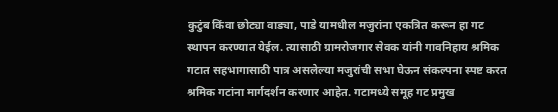कुटुंब किंवा छोट्या वाड्या, पाडे यामधील मजुरांना एकत्रित करून हा गट स्थापन करण्यात येईल. त्यासाठी ग्रामरोजगार सेवक यांनी गावनिहाय श्रमिक गटात सहभागासाठी पात्र असलेल्या मजुरांची सभा घेऊन संकल्पना स्पष्ट करत श्रमिक गटांना मार्गदर्शन करणार आहेत. गटामध्ये समूह गट प्रमुख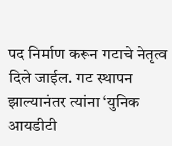पद निर्माण करून गटाचे नेतृत्व दिले जाईल. गट स्थापन झाल्यानंतर त्यांना ‘युनिक आयडीटी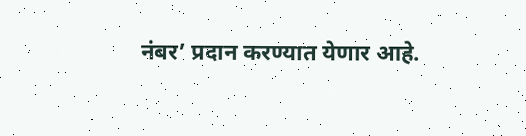नंबर’ प्रदान करण्यात येणार आहे.